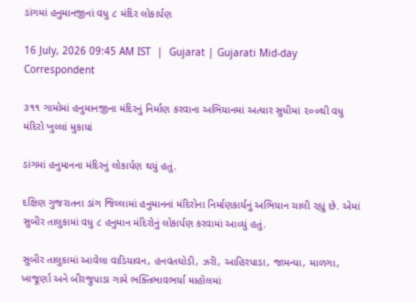ડાંગમાં હનુમાનજીનાં વધુ ૮ મંદિર લોકાર્પણ

16 July, 2026 09:45 AM IST  |  Gujarat | Gujarati Mid-day Correspondent

૩૧૧ ગામોમાં હનુમાનજીના મંદિરનું નિર્માણ કરવાના અભિયાનમાં અત્યાર સુધીમાં ૨૦૦થી વધુ મંદિરો ખુલ્લાં મુકાયાં

ડાંગમાં હનુમાનના મંદિરનું લોકાર્પણ થયું હતું.

દક્ષિણ ગુજરાતના ડાંગ જિલ્લામાં હનુમાનનાં મંદિરોના નિર્માણકાર્યનું અભિયાન ચાલી રહ્યું છે. એમાં સુબીર તાલુકામાં વધુ ૮ હનુમાન મંદિરોનું લોકાર્પણ કરવામાં આવ્યું હતું.

સુબીર તાલુકામાં આવેલા વાડિયાવન, હનવંતઘોડી, ઝરી, આહિરપાડા, જામન્યા, માળગા, ખાજૂર્ણા અને બીરજુપાડા ગામે ભક્તિભાવભર્યા માહોલમાં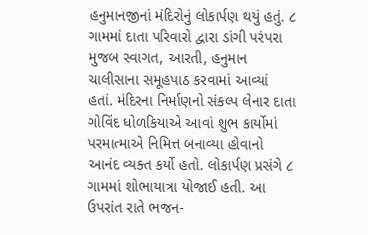હનુમાનજીનાં મંદિરોનું લોકાર્પણ થયું હતું. ૮ ગામમાં દાતા પરિવારો દ્વારા ડાંગી પરંપરા મુજબ સ્વાગત, આરતી, હનુમાન ચાલીસાના સમૂહપાઠ કરવામાં આવ્યાં હતાં. મંદિરના નિર્માણનો સંકલ્પ લેનાર દાતા ગોવિંદ ધોળકિયાએ આવાં શુભ કાર્યોમાં પરમાત્માએ નિમિત્ત બનાવ્યા હોવાનો આનંદ વ્યક્ત કર્યો હતો. લોકાર્પણ પ્રસંગે ૮ ગામમાં શોભાયાત્રા યોજાઈ હતી. આ ઉપરાંત રાતે ભજન-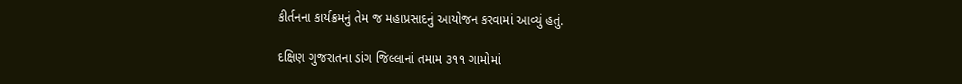કીર્તનના કાર્યક્રમનું તેમ જ મહાપ્રસાદનું આયોજન કરવામાં આવ્યું હતું.

દક્ષિણ ગુજરાતના ડાંગ જિલ્લાનાં તમામ ૩૧૧ ગામોમાં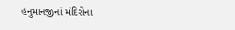હનુમાનજીનાં મંદિરોના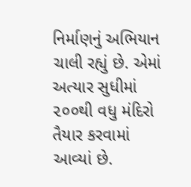નિર્માણનું અભિયાન ચાલી રહ્યું છે. એમાં અત્યાર સુધીમાં ૨૦૦થી વધુ મંદિરો તૈયાર કરવામાં આવ્યાં છે.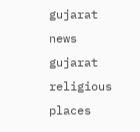gujarat news gujarat religious places